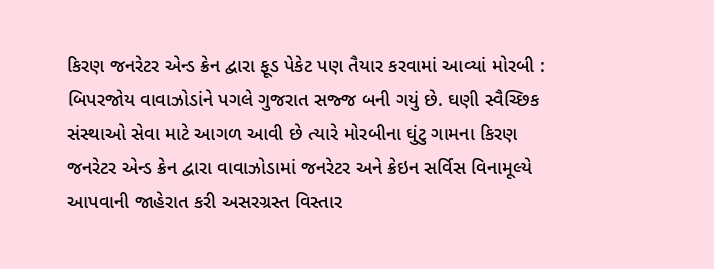કિરણ જનરેટર એન્ડ ક્રેન દ્વારા ફૂડ પેકેટ પણ તૈયાર કરવામાં આવ્યાં મોરબી : બિપરજોય વાવાઝોડાંને પગલે ગુજરાત સજ્જ બની ગયું છે. ઘણી સ્વૈચ્છિક સંસ્થાઓ સેવા માટે આગળ આવી છે ત્યારે મોરબીના ઘુંટુ ગામના કિરણ જનરેટર એન્ડ ક્રેન દ્વારા વાવાઝોડામાં જનરેટર અને ક્રેઇન સર્વિસ વિનામૂલ્યે આપવાની જાહેરાત કરી અસરગ્રસ્ત વિસ્તાર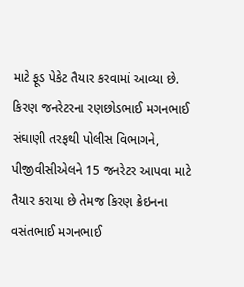માટે ફૂડ પેકેટ તૈયાર કરવામાં આવ્યા છે. કિરણ જનરેટરના રણછોડભાઈ મગનભાઈ સંઘાણી તરફથી પોલીસ વિભાગને, પીજીવીસીએલને 15 જનરેટર આપવા માટે તૈયાર કરાયા છે તેમજ કિરણ ક્રેઇનના વસંતભાઈ મગનભાઈ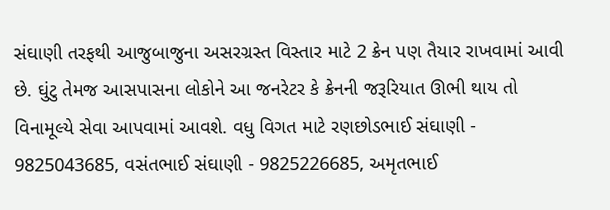સંઘાણી તરફથી આજુબાજુના અસરગ્રસ્ત વિસ્તાર માટે 2 ક્રેન પણ તૈયાર રાખવામાં આવી છે. ઘુંટુ તેમજ આસપાસના લોકોને આ જનરેટર કે ક્રેનની જરૂરિયાત ઊભી થાય તો વિનામૂલ્યે સેવા આપવામાં આવશે. વધુ વિગત માટે રણછોડભાઈ સંઘાણી - 9825043685, વસંતભાઈ સંઘાણી - 9825226685, અમૃતભાઈ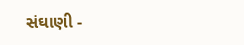સંઘાણી -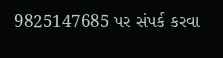9825147685 પર સંપર્ક કરવા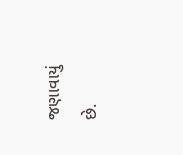જણાવાયું છે.